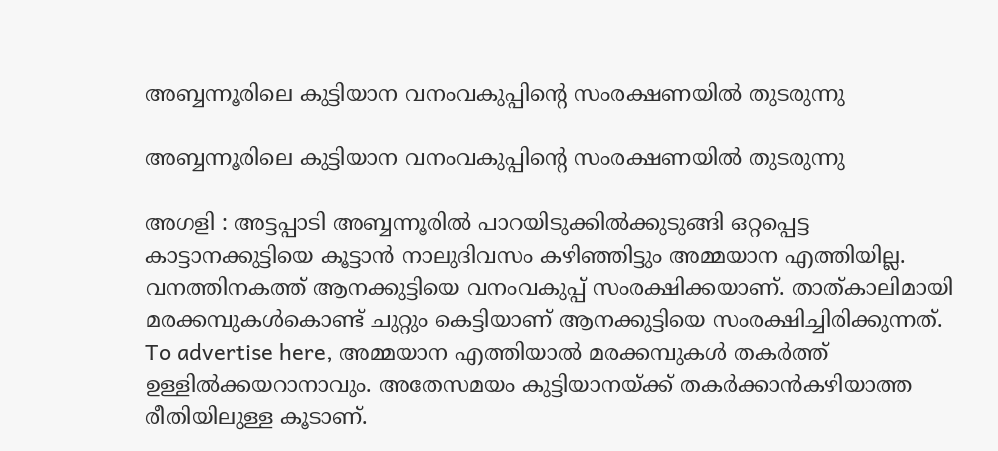അബ്ബന്നൂരിലെ കുട്ടിയാന വനംവകുപ്പിന്റെ സംരക്ഷണയിൽ തുടരുന്നു

അബ്ബന്നൂരിലെ കുട്ടിയാന വനംവകുപ്പിന്റെ സംരക്ഷണയിൽ തുടരുന്നു

അഗളി : അട്ടപ്പാടി അബ്ബന്നൂരിൽ പാറയിടുക്കിൽക്കുടുങ്ങി ഒറ്റപ്പെട്ട കാട്ടാനക്കുട്ടിയെ കൂട്ടാൻ നാലുദിവസം കഴിഞ്ഞിട്ടും അമ്മയാന എത്തിയില്ല. വനത്തിനകത്ത് ആനക്കുട്ടിയെ വനംവകുപ്പ് സംരക്ഷിക്കയാണ്. താത്കാലിമായി മരക്കമ്പുകൾകൊണ്ട് ചുറ്റും കെട്ടിയാണ് ആനക്കുട്ടിയെ സംരക്ഷിച്ചിരിക്കുന്നത്‌. To advertise here, അമ്മയാന എത്തിയാൽ മരക്കമ്പുകൾ തകർത്ത് ഉള്ളിൽക്കയറാനാവും. അതേസമയം കുട്ടിയാനയ്ക്ക്‌ തകർക്കാൻകഴിയാത്ത രീതിയിലുള്ള കൂടാണ്.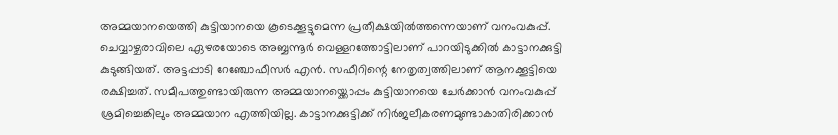അമ്മയാനയെത്തി കുട്ടിയാനയെ കൂടെക്കൂട്ടുമെന്ന പ്രതീക്ഷയിൽത്തന്നെയാണ് വനംവകുപ്പ്. ചെവ്വാഴ്ചരാവിലെ ഏഴരയോടെ അബ്ബന്നൂർ വെള്ളറത്തോട്ടിലാണ് പാറയിടുക്കിൽ കാട്ടാനക്കുട്ടി കുടുങ്ങിയത്. അട്ടപ്പാടി റേഞ്ചോഫീസർ എൻ. സഫീറിന്റെ നേതൃത്വത്തിലാണ് ആനക്കൂട്ടിയെ രക്ഷിച്ചത്. സമീപത്തുണ്ടായിരുന്ന അമ്മയാനയ്ക്കൊപ്പം കുട്ടിയാനയെ ചേർക്കാൻ വനംവകുപ്പ് ശ്രമിച്ചെങ്കിലും അമ്മയാന എത്തിയില്ല. കാട്ടാനക്കുട്ടിക്ക് നിർജലീകരണമുണ്ടാകാതിരിക്കാൻ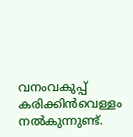വനംവകുപ്പ് കരിക്കിൻവെള്ളം നൽകുന്നുണ്ട്.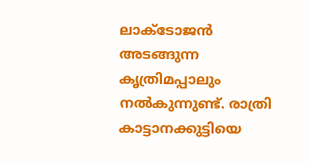ലാക്ടോജൻ അടങ്ങുന്ന കൃത്രിമപ്പാലും നൽകുന്നുണ്ട്. രാത്രി കാട്ടാനക്കുട്ടിയെ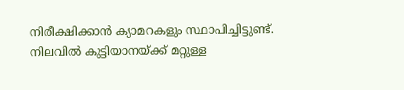നിരീക്ഷിക്കാൻ ക്യാമറകളും സ്ഥാപിച്ചിട്ടുണ്ട്. നിലവിൽ കുട്ടിയാനയ്‌ക്ക് മറ്റുള്ള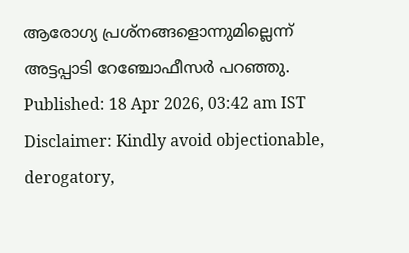ആരോഗ്യ പ്രശ്‌നങ്ങളൊന്നുമില്ലെന്ന് അട്ടപ്പാടി റേഞ്ചോഫീസർ പറഞ്ഞു. Published: 18 Apr 2026, 03:42 am IST Disclaimer: Kindly avoid objectionable, derogatory,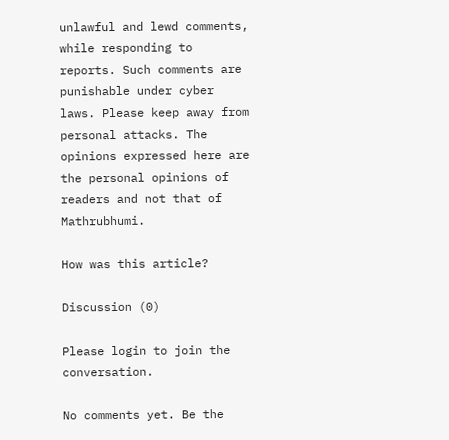unlawful and lewd comments, while responding to reports. Such comments are punishable under cyber laws. Please keep away from personal attacks. The opinions expressed here are the personal opinions of readers and not that of Mathrubhumi.

How was this article?

Discussion (0)

Please login to join the conversation.

No comments yet. Be the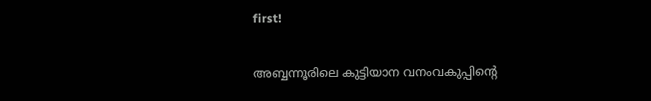first!

അബ്ബന്നൂരിലെ കുട്ടിയാന വനംവകുപ്പിന്റെ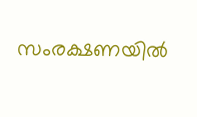സംരക്ഷണയിൽ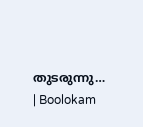തുടരുന്നു… | Boolokam